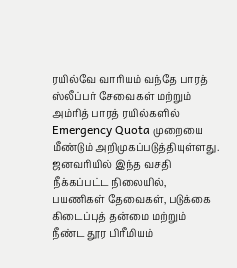ரயில்வே வாரியம் வந்தே பாரத் ஸ்லீப்பர் சேவைகள் மற்றும் அம்ரித் பாரத் ரயில்களில் Emergency Quota முறையை மீண்டும் அறிமுகப்படுத்தியுள்ளது. ஜனவரியில் இந்த வசதி நீக்கப்பட்ட நிலையில், பயணிகள் தேவைகள், படுக்கை கிடைப்புத் தன்மை மற்றும் நீண்ட தூர பிரீமியம்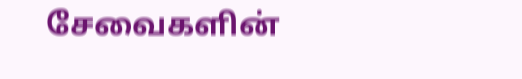சேவைகளின்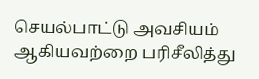செயல்பாட்டு அவசியம் ஆகியவற்றை பரிசீலித்து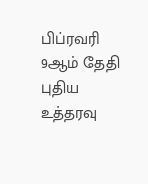பிப்ரவரி 9ஆம் தேதி புதிய உத்தரவு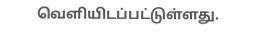வெளியிடப்பட்டுள்ளது.